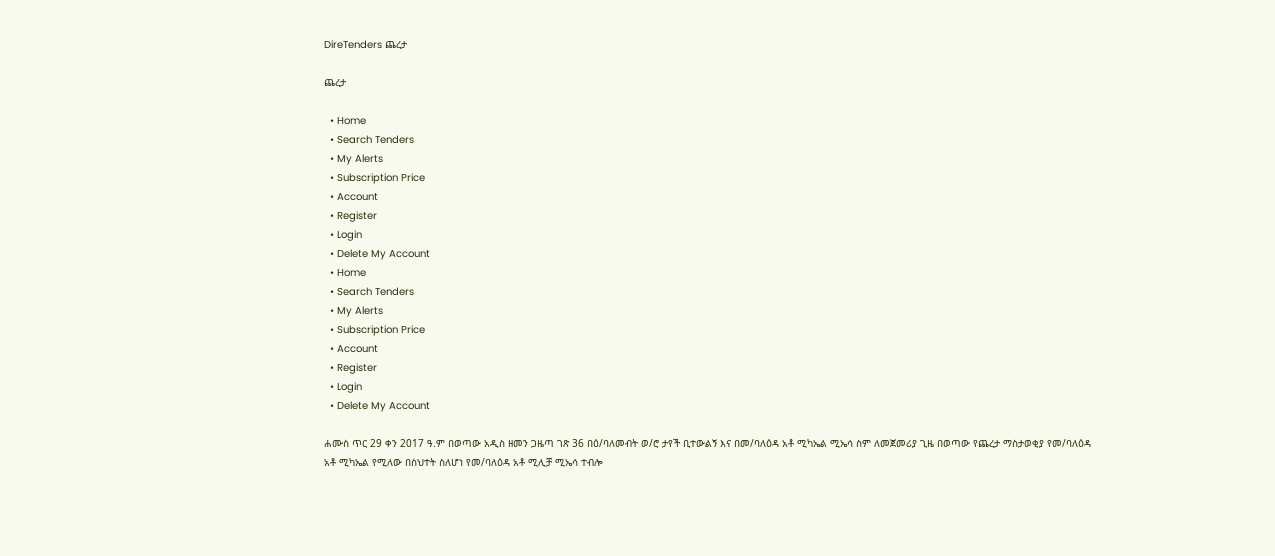DireTenders ጨረታ

ጨረታ

  • Home
  • Search Tenders
  • My Alerts
  • Subscription Price
  • Account
  • Register
  • Login
  • Delete My Account
  • Home
  • Search Tenders
  • My Alerts
  • Subscription Price
  • Account
  • Register
  • Login
  • Delete My Account

ሐሙስ ጥር 29 ቀን 2017 ዓ.ም በወጣው አዲስ ዘመን ጋዜጣ ገጽ 36 በዕ/ባለመብት ወ/ሮ ታየች ቢተውልኝ እና በመ/ባለዕዳ አቶ ሚካኤል ሚኤሳ ስም ለመጀመሪያ ጊዜ በወጣው የጨረታ ማስታወቂያ የመ/ባለዕዳ አቶ ሚካኤል የሚለው በስህተት ስለሆነ የመ/ባለዕዳ አቶ ሚሊቻ ሚኤሳ ተብሎ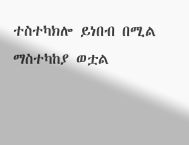ተስተካክሎ ይነበብ በሚል ማስተካከያ ወቷል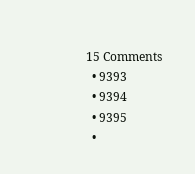15 Comments
  • 9393
  • 9394
  • 9395
  •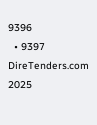9396
  • 9397
DireTenders.com 2025